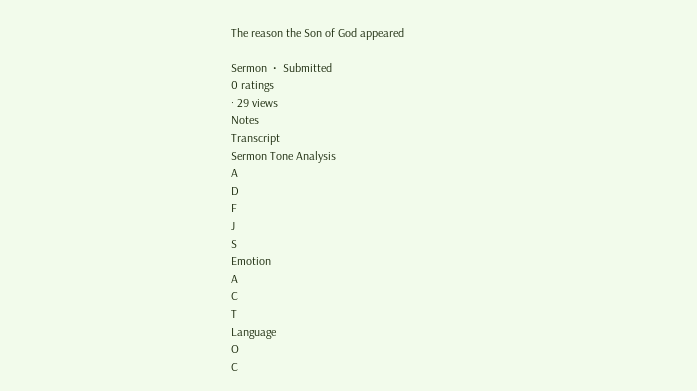The reason the Son of God appeared

Sermon  •  Submitted
0 ratings
· 29 views
Notes
Transcript
Sermon Tone Analysis
A
D
F
J
S
Emotion
A
C
T
Language
O
C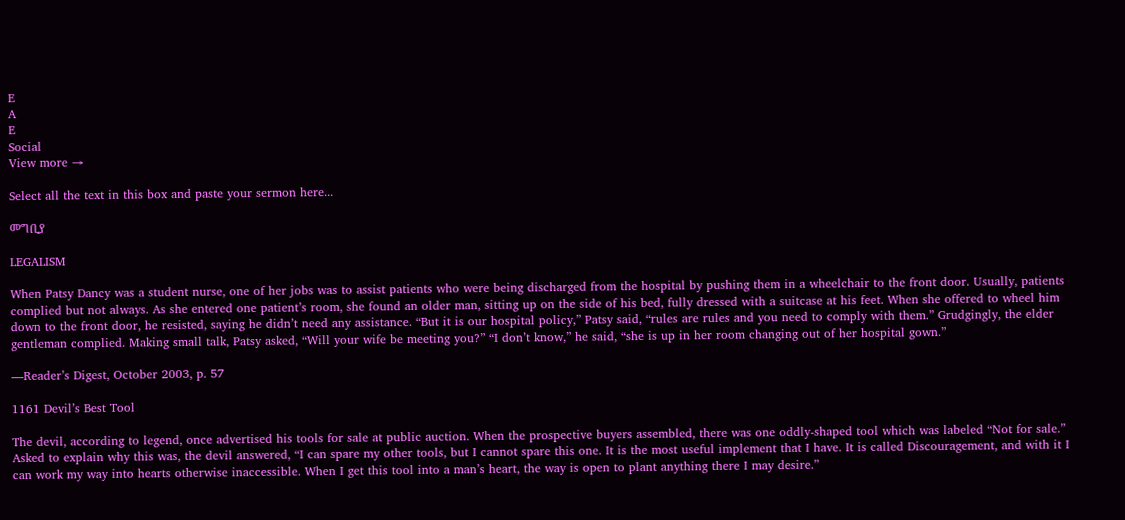E
A
E
Social
View more →

Select all the text in this box and paste your sermon here...

መግቢያ

LEGALISM

When Patsy Dancy was a student nurse, one of her jobs was to assist patients who were being discharged from the hospital by pushing them in a wheelchair to the front door. Usually, patients complied but not always. As she entered one patient’s room, she found an older man, sitting up on the side of his bed, fully dressed with a suitcase at his feet. When she offered to wheel him down to the front door, he resisted, saying he didn’t need any assistance. “But it is our hospital policy,” Patsy said, “rules are rules and you need to comply with them.” Grudgingly, the elder gentleman complied. Making small talk, Patsy asked, “Will your wife be meeting you?” “I don’t know,” he said, “she is up in her room changing out of her hospital gown.”

—Reader’s Digest, October 2003, p. 57

1161 Devil’s Best Tool

The devil, according to legend, once advertised his tools for sale at public auction. When the prospective buyers assembled, there was one oddly-shaped tool which was labeled “Not for sale.” Asked to explain why this was, the devil answered, “I can spare my other tools, but I cannot spare this one. It is the most useful implement that I have. It is called Discouragement, and with it I can work my way into hearts otherwise inaccessible. When I get this tool into a man’s heart, the way is open to plant anything there I may desire.”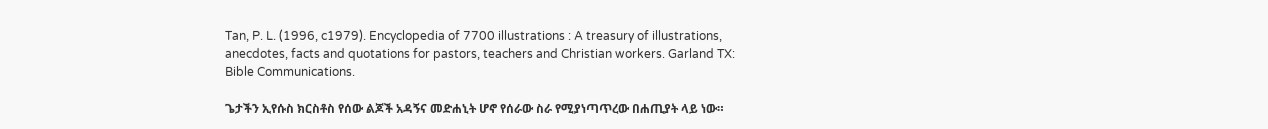Tan, P. L. (1996, c1979). Encyclopedia of 7700 illustrations : A treasury of illustrations, anecdotes, facts and quotations for pastors, teachers and Christian workers. Garland TX: Bible Communications.

ጌታችን ኢየሱስ ክርስቶስ የሰው ልጆች አዳኝና መድሐኒት ሆኖ የሰራው ስራ የሚያነጣጥረው በሐጢያት ላይ ነው።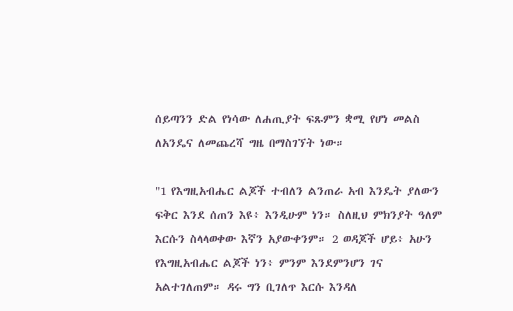ሰይጣንን ድል የነሳው ለሐጢያት ፍጹምን ቋሚ የሆነ መልስ ለአንዴና ለመጨረሻ ግዜ በማስገኘት ነው።

"1 የእግዚአብሔር ልጆች ተብለን ልንጠራ አብ እንዴት ያለውን ፍቅር እንደ ሰጠን እዩ፥ እንዲሁም ነን። ስለዚህ ምክንያት ዓለም እርሱን ስላላወቀው እኛን አያውቀንም። 2 ወዳጆች ሆይ፥ አሁን የእግዚአብሔር ልጆች ነን፥ ምንም እንደምንሆን ገና አልተገለጠም። ዳሩ ግን ቢገለጥ እርሱ እንዳለ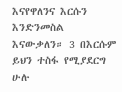እናየዋለንና እርሱን እንድንመስል እናውቃለን። 3 በእርሱም ይህን ተስፋ የሚያደርግ ሁሉ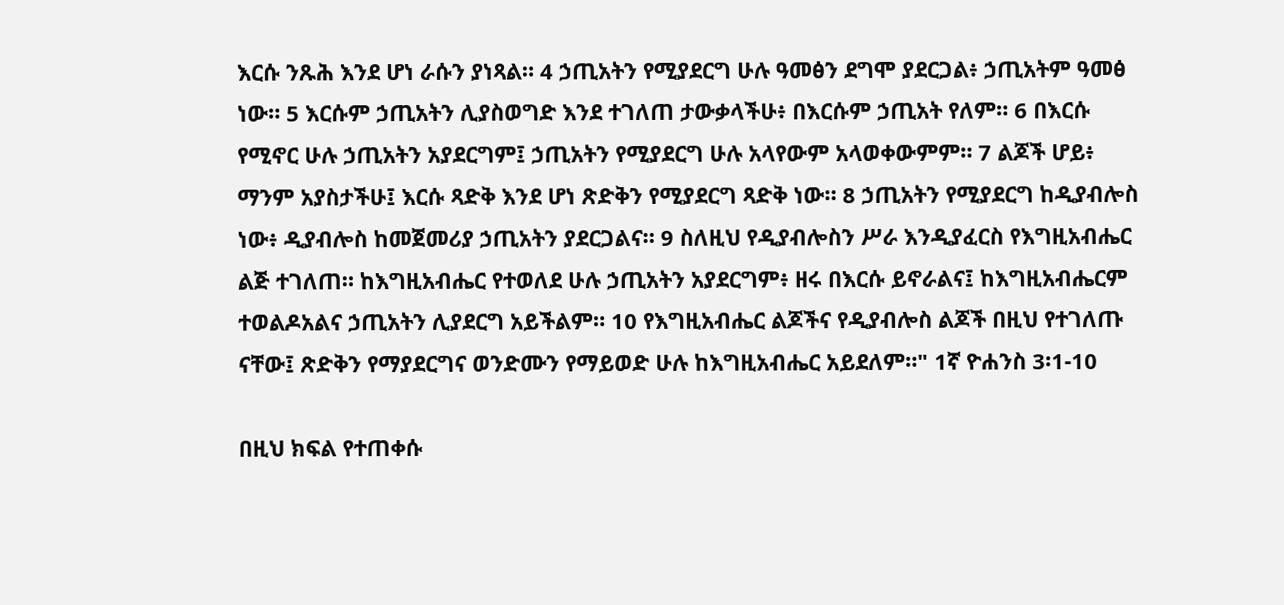እርሱ ንጹሕ እንደ ሆነ ራሱን ያነጻል። 4 ኃጢአትን የሚያደርግ ሁሉ ዓመፅን ደግሞ ያደርጋል፥ ኃጢአትም ዓመፅ ነው። 5 እርሱም ኃጢአትን ሊያስወግድ እንደ ተገለጠ ታውቃላችሁ፥ በእርሱም ኃጢአት የለም። 6 በእርሱ የሚኖር ሁሉ ኃጢአትን አያደርግም፤ ኃጢአትን የሚያደርግ ሁሉ አላየውም አላወቀውምም። 7 ልጆች ሆይ፥ ማንም አያስታችሁ፤ እርሱ ጻድቅ እንደ ሆነ ጽድቅን የሚያደርግ ጻድቅ ነው። 8 ኃጢአትን የሚያደርግ ከዲያብሎስ ነው፥ ዲያብሎስ ከመጀመሪያ ኃጢአትን ያደርጋልና። 9 ስለዚህ የዲያብሎስን ሥራ እንዲያፈርስ የእግዚአብሔር ልጅ ተገለጠ። ከእግዚአብሔር የተወለደ ሁሉ ኃጢአትን አያደርግም፥ ዘሩ በእርሱ ይኖራልና፤ ከእግዚአብሔርም ተወልዶአልና ኃጢአትን ሊያደርግ አይችልም። 10 የእግዚአብሔር ልጆችና የዲያብሎስ ልጆች በዚህ የተገለጡ ናቸው፤ ጽድቅን የማያደርግና ወንድሙን የማይወድ ሁሉ ከእግዚአብሔር አይደለም።" 1ኛ ዮሐንስ 3፡1-10

በዚህ ክፍል የተጠቀሱ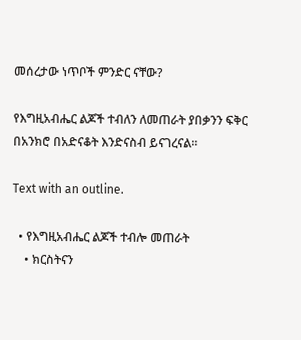መሰረታው ነጥቦች ምንድር ናቸው?

የእግዚአብሔር ልጆች ተብለን ለመጠራት ያበቃንን ፍቅር በአንክሮ በአድናቆት እንድናስብ ይናገረናል።

Text with an outline.

  • የእግዚአብሔር ልጆች ተብሎ መጠራት
    • ክርስትናን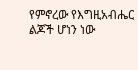የምኖረው የእግዚአብሔር ልጆች ሆነን ነው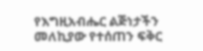የእግዚአብሔር ልጅነታችን መለኪያው የተሰጠን ፍቅር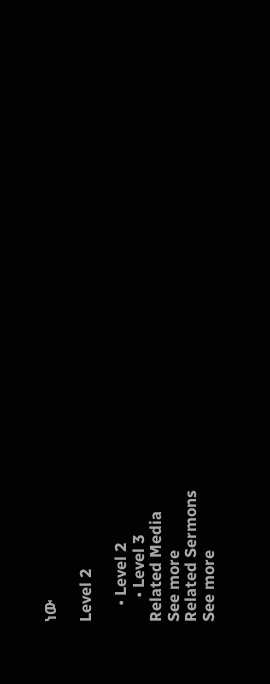ነው

Level 2

    • Level 2
      • Level 3
Related Media
See more
Related Sermons
See more